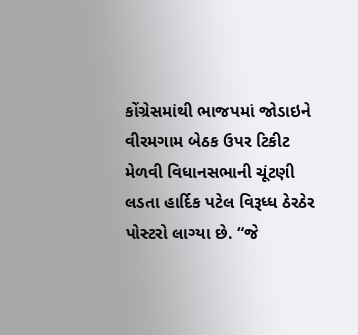કોંગ્રેસમાંથી ભાજપમાં જોડાઇને વીરમગામ બેઠક ઉપર ટિકીટ મેળવી વિધાનસભાની ચૂંટણી લડતા હાર્દિક પટેલ વિરૂધ્ધ ઠેરઠેર પોસ્ટરો લાગ્યા છે. “જે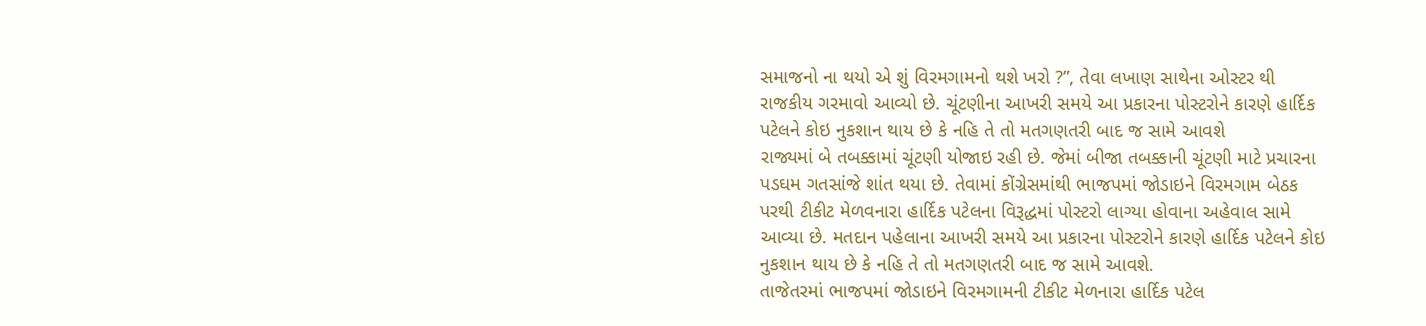સમાજનો ના થયો એ શું વિરમગામનો થશે ખરો ?”, તેવા લખાણ સાથેના ઓસ્ટર થી રાજકીય ગરમાવો આવ્યો છે. ચૂંટણીના આખરી સમયે આ પ્રકારના પોસ્ટરોને કારણે હાર્દિક પટેલને કોઇ નુકશાન થાય છે કે નહિ તે તો મતગણતરી બાદ જ સામે આવશે
રાજ્યમાં બે તબક્કામાં ચૂંટણી યોજાઇ રહી છે. જેમાં બીજા તબક્કાની ચૂંટણી માટે પ્રચારના પડઘમ ગતસાંજે શાંત થયા છે. તેવામાં કોંગ્રેસમાંથી ભાજપમાં જોડાઇને વિરમગામ બેઠક પરથી ટીકીટ મેળવનારા હાર્દિક પટેલના વિરૂદ્ધમાં પોસ્ટરો લાગ્યા હોવાના અહેવાલ સામે આવ્યા છે. મતદાન પહેલાના આખરી સમયે આ પ્રકારના પોસ્ટરોને કારણે હાર્દિક પટેલને કોઇ નુકશાન થાય છે કે નહિ તે તો મતગણતરી બાદ જ સામે આવશે.
તાજેતરમાં ભાજપમાં જોડાઇને વિરમગામની ટીકીટ મેળનારા હાર્દિક પટેલ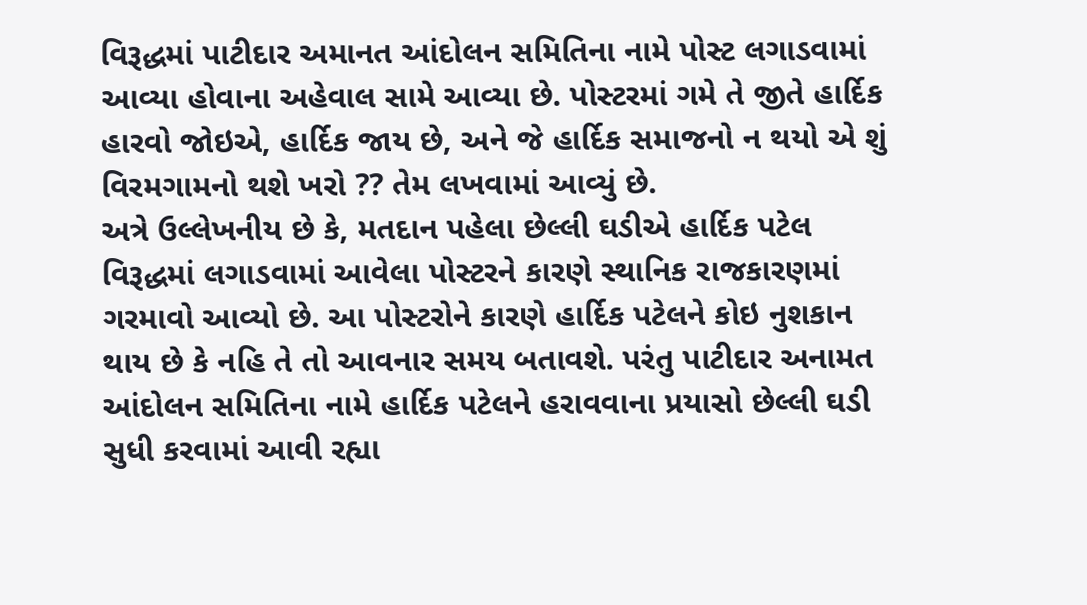વિરૂદ્ધમાં પાટીદાર અમાનત આંદોલન સમિતિના નામે પોસ્ટ લગાડવામાં આવ્યા હોવાના અહેવાલ સામે આવ્યા છે. પોસ્ટરમાં ગમે તે જીતે હાર્દિક હારવો જોઇએ, હાર્દિક જાય છે, અને જે હાર્દિક સમાજનો ન થયો એ શું વિરમગામનો થશે ખરો ?? તેમ લખવામાં આવ્યું છે.
અત્રે ઉલ્લેખનીય છે કે, મતદાન પહેલા છેલ્લી ઘડીએ હાર્દિક પટેલ વિરૂદ્ધમાં લગાડવામાં આવેલા પોસ્ટરને કારણે સ્થાનિક રાજકારણમાં ગરમાવો આવ્યો છે. આ પોસ્ટરોને કારણે હાર્દિક પટેલને કોઇ નુશકાન થાય છે કે નહિ તે તો આવનાર સમય બતાવશે. પરંતુ પાટીદાર અનામત આંદોલન સમિતિના નામે હાર્દિક પટેલને હરાવવાના પ્રયાસો છેલ્લી ઘડી સુધી કરવામાં આવી રહ્યા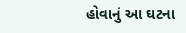હોવાનું આ ઘટના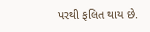પરથી ફલિત થાય છે.